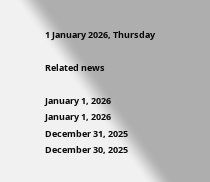1 January 2026, Thursday

Related news

January 1, 2026
January 1, 2026
December 31, 2025
December 30, 2025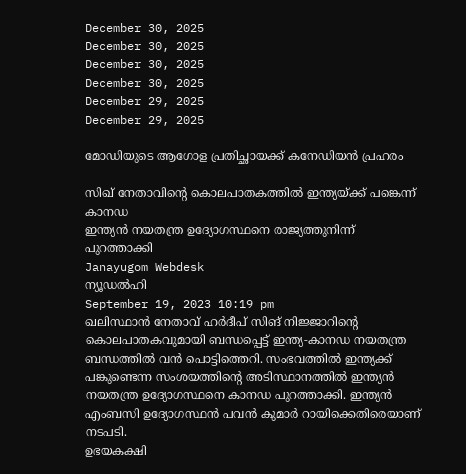December 30, 2025
December 30, 2025
December 30, 2025
December 30, 2025
December 29, 2025
December 29, 2025

മോഡിയുടെ ആഗോള പ്രതിച്ഛായക്ക് കനേഡിയന്‍ പ്രഹരം

സിഖ് നേതാവിന്റെ കൊലപാതകത്തില്‍ ഇന്ത്യയ്ക്ക് പങ്കെന്ന് കാനഡ
ഇന്ത്യന്‍ നയതന്ത്ര ഉദ്യോഗസ്ഥനെ രാജ്യത്തുനിന്ന് പുറത്താക്കി
Janayugom Webdesk
ന്യൂഡല്‍ഹി
September 19, 2023 10:19 pm
ഖലിസ്ഥാന്‍ നേതാവ് ഹര്‍ദീപ് സിങ് നിജ്ജാറിന്റെ കൊലപാതകവുമായി ബന്ധപ്പെട്ട് ഇന്ത്യ‑കാനഡ നയതന്ത്ര ബന്ധത്തില്‍ വന്‍ പൊട്ടിത്തെറി. സംഭവത്തില്‍ ഇന്ത്യക്ക് പങ്കുണ്ടെന്ന സംശയത്തിന്റെ അടിസ്ഥാനത്തില്‍ ഇന്ത്യന്‍ നയതന്ത്ര ഉദ്യോഗസ്ഥനെ കാനഡ പുറത്താക്കി. ഇന്ത്യന്‍ എംബസി ഉദ്യോഗസ്ഥന്‍ പവന്‍ കുമാര്‍ റായിക്കെതിരെയാണ് നടപടി.
ഉഭയകക്ഷി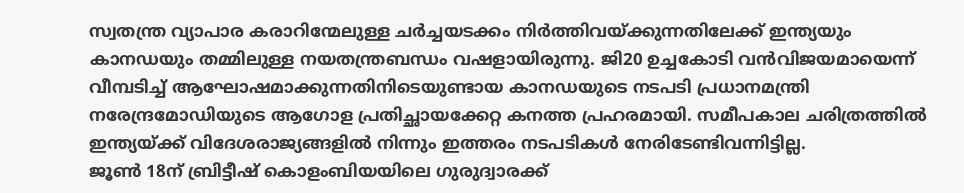സ്വതന്ത്ര വ്യാപാര കരാറിന്മേലുള്ള ചര്‍ച്ചയടക്കം നിര്‍ത്തിവയ്ക്കുന്നതിലേക്ക് ഇന്ത്യയും കാനഡയും തമ്മിലുള്ള നയതന്ത്രബന്ധം വഷളായിരുന്നു. ജി20 ഉച്ചകോടി വന്‍വിജയമായെന്ന് വീമ്പടിച്ച് ആഘോഷമാക്കുന്നതിനിടെയുണ്ടായ കാനഡയുടെ നടപടി പ്രധാനമന്ത്രി നരേന്ദ്രമോഡിയുടെ ആഗോള പ്രതിച്ഛായക്കേറ്റ കനത്ത പ്രഹരമായി. സമീപകാല ചരിത്രത്തില്‍ ഇന്ത്യയ്ക്ക് വിദേശരാജ്യങ്ങളില്‍ നിന്നും ഇത്തരം നടപടികള്‍ നേരിടേണ്ടിവന്നിട്ടില്ല.
ജൂണ്‍ 18ന് ബ്രിട്ടീഷ് കൊളംബിയയിലെ ഗുരുദ്വാരക്ക്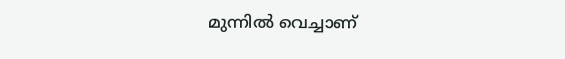മുന്നില്‍ വെച്ചാണ്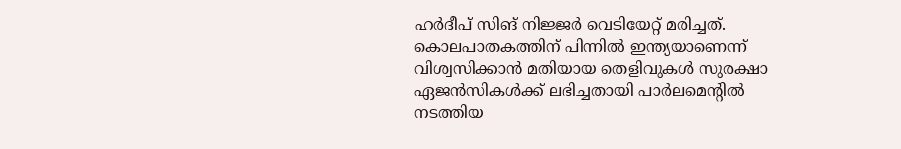ഹര്‍ദീപ് സിങ് നിജ്ജര്‍ വെടിയേറ്റ് മരിച്ചത്. കൊലപാതകത്തിന് പിന്നില്‍ ഇന്ത്യയാണെന്ന് വിശ്വസിക്കാന്‍ മതിയായ തെളിവുകള്‍ സുരക്ഷാ ഏജന്‍സികള്‍ക്ക് ലഭിച്ചതായി പാർലമെന്റിൽ നടത്തിയ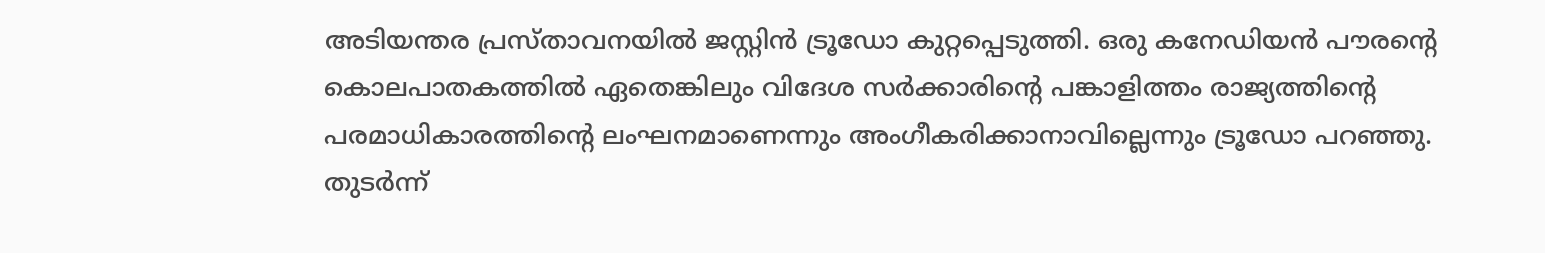അടിയന്തര പ്രസ്താവനയില്‍ ജസ്റ്റിന്‍ ട്രൂഡോ കുറ്റപ്പെടുത്തി. ഒരു കനേഡിയന്‍ പൗരന്റെ കൊലപാതകത്തില്‍ ഏതെങ്കിലും വിദേശ സര്‍ക്കാരിന്റെ പങ്കാളിത്തം രാജ്യത്തിന്റെ പരമാധികാരത്തിന്റെ ലംഘനമാണെന്നും അംഗീകരിക്കാനാവില്ലെന്നും ട്രൂഡോ പറഞ്ഞു.
തുടര്‍ന്ന്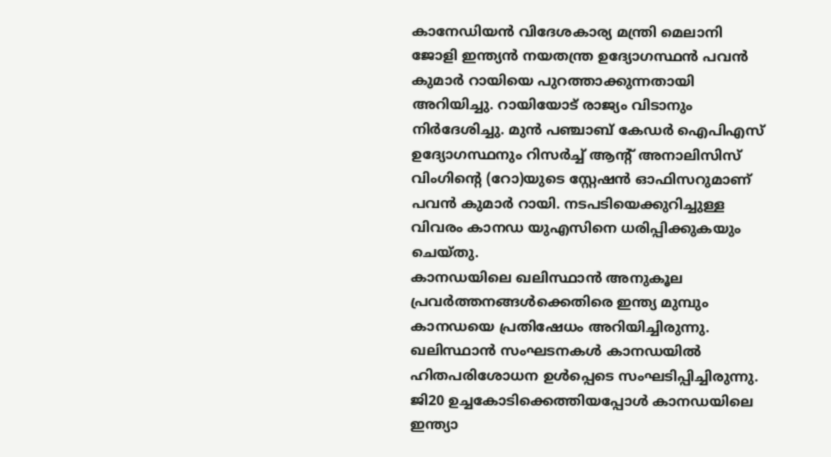കാനേഡിയൻ വിദേശകാര്യ മന്ത്രി മെലാനി ജോളി ഇന്ത്യൻ നയതന്ത്ര ഉദ്യോഗസ്ഥൻ പവൻ കുമാര്‍ റായിയെ പുറത്താക്കുന്നതായി അറിയിച്ചു. റായിയോട് രാജ്യം വിടാനും നിർദേശിച്ചു. മുന്‍ പഞ്ചാബ് കേഡര്‍ ഐപിഎസ് ഉദ്യോഗസ്ഥനും റിസര്‍ച്ച് ആന്റ് അനാലിസിസ് വിംഗിന്റെ (റോ)യുടെ സ്റ്റേഷന്‍ ഓഫിസറുമാണ് പവന്‍ കുമാര്‍ റായി. നടപടിയെക്കുറിച്ചുള്ള വിവരം കാനഡ യുഎസിനെ ധരിപ്പിക്കുകയും ചെയ്തു.
കാനഡയിലെ ഖലിസ്ഥാന്‍ അനുകൂല പ്രവര്‍ത്തനങ്ങള്‍ക്കെതിരെ ഇന്ത്യ മുമ്പും കാനഡയെ പ്രതിഷേധം അറിയിച്ചിരുന്നു. ഖലിസ്ഥാന്‍ സംഘടനകള്‍ കാനഡയില്‍ ഹിതപരിശോധന ഉള്‍പ്പെടെ സംഘടിപ്പിച്ചിരുന്നു. ജി20 ഉച്ചകോടിക്കെത്തിയപ്പോള്‍ കാനഡയിലെ ഇന്ത്യാ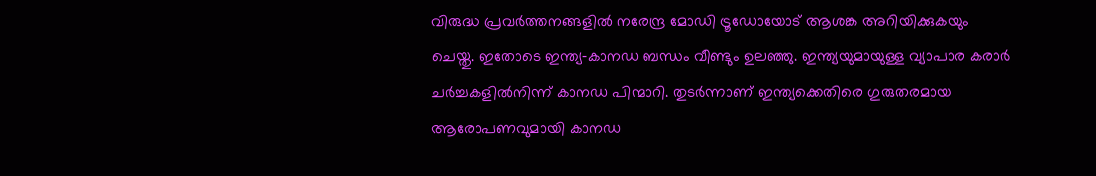വിരുദ്ധ പ്രവര്‍ത്തനങ്ങളില്‍ നരേന്ദ്ര മോഡി ട്രൂഡോയോട് ആശങ്ക അറിയിക്കുകയും ചെയ്തു. ഇതോടെ ഇന്ത്യ‑കാനഡ ബന്ധം വീണ്ടും ഉലഞ്ഞു. ഇന്ത്യയുമായുള്ള വ്യാപാര കരാർ ചർച്ചകളിൽനിന്ന് കാനഡ പിന്മാറി. തുടര്‍ന്നാണ് ഇന്ത്യക്കെതിരെ ഗുരുതരമായ ആരോപണവുമായി കാനഡ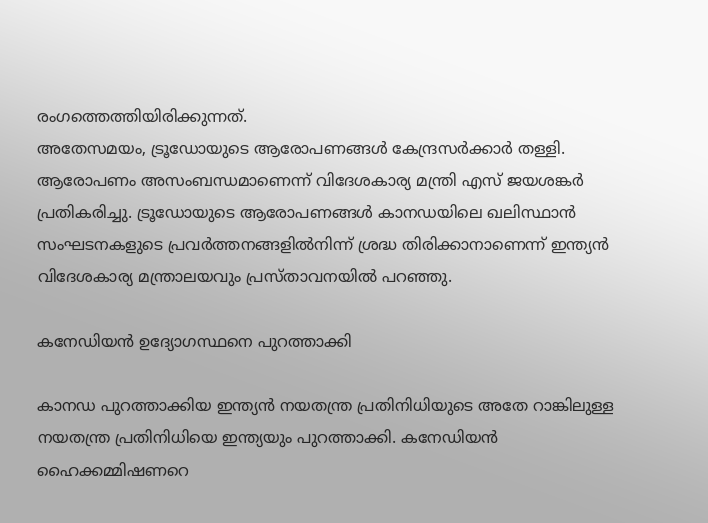രംഗത്തെത്തിയിരിക്കുന്നത്.
അതേസമയം, ട്രൂഡോയുടെ ആരോപണങ്ങള്‍ കേന്ദ്രസര്‍ക്കാര്‍ തള്ളി. ആരോപണം അസംബന്ധമാണെന്ന് വിദേശകാര്യ മന്ത്രി എസ് ജയശങ്കര്‍ പ്രതികരിച്ചു. ട്രൂഡോയുടെ ആരോപണങ്ങള്‍ കാനഡയിലെ ഖലിസ്ഥാന്‍ സംഘടനകളുടെ പ്രവര്‍ത്തനങ്ങളില്‍നിന്ന് ശ്രദ്ധ തിരിക്കാനാണെന്ന് ഇന്ത്യന്‍ വിദേശകാര്യ മന്ത്രാലയവും പ്രസ്താവനയില്‍ പറഞ്ഞു.

കനേഡിയന്‍ ഉദ്യോഗസ്ഥനെ പുറത്താക്കി

കാനഡ പുറത്താക്കിയ ഇന്ത്യൻ നയതന്ത്ര പ്രതിനിധിയുടെ അതേ റാങ്കിലുള്ള നയതന്ത്ര പ്രതിനിധിയെ ഇന്ത്യയും പുറത്താക്കി. കനേഡിയന്‍ ഹൈക്കമ്മിഷണറെ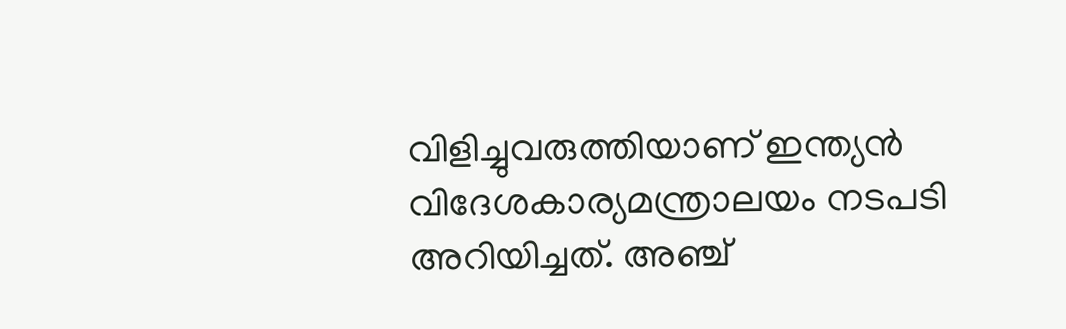വിളിച്ചുവരുത്തിയാണ് ഇന്ത്യൻ വിദേശകാര്യമന്ത്രാലയം നടപടി അറിയിച്ചത്. അഞ്ച്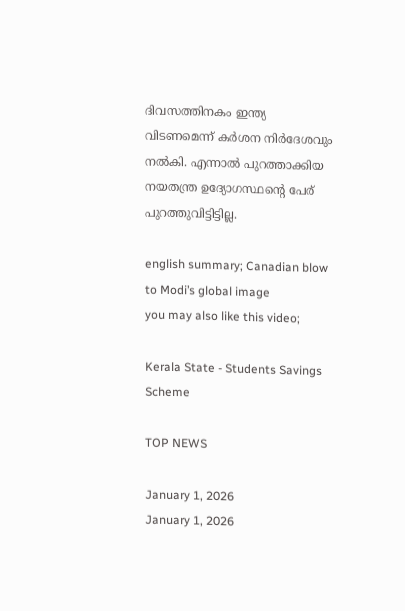ദിവസത്തിനകം ഇന്ത്യ വിടണമെന്ന് കർശന നിർദേശവും നല്‍കി. എന്നാൽ പുറത്താക്കിയ നയതന്ത്ര ഉദ്യോഗസ്ഥന്റെ പേര് പുറത്തുവിട്ടിട്ടില്ല.

english summary; Canadian blow to Modi’s global image
you may also like this video;

Kerala State - Students Savings Scheme

TOP NEWS

January 1, 2026
January 1, 2026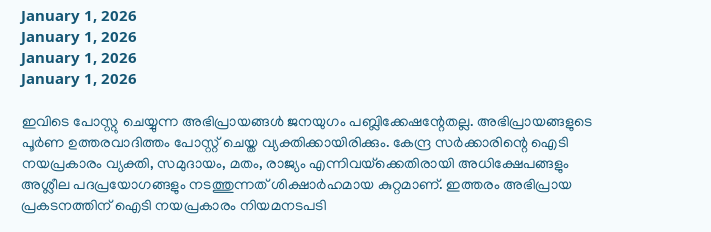January 1, 2026
January 1, 2026
January 1, 2026
January 1, 2026

ഇവിടെ പോസ്റ്റു ചെയ്യുന്ന അഭിപ്രായങ്ങള്‍ ജനയുഗം പബ്ലിക്കേഷന്റേതല്ല. അഭിപ്രായങ്ങളുടെ പൂര്‍ണ ഉത്തരവാദിത്തം പോസ്റ്റ് ചെയ്ത വ്യക്തിക്കായിരിക്കും. കേന്ദ്ര സര്‍ക്കാരിന്റെ ഐടി നയപ്രകാരം വ്യക്തി, സമുദായം, മതം, രാജ്യം എന്നിവയ്‌ക്കെതിരായി അധിക്ഷേപങ്ങളും അശ്ലീല പദപ്രയോഗങ്ങളും നടത്തുന്നത് ശിക്ഷാര്‍ഹമായ കുറ്റമാണ്. ഇത്തരം അഭിപ്രായ പ്രകടനത്തിന് ഐടി നയപ്രകാരം നിയമനടപടി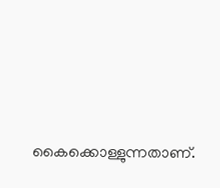കൈക്കൊള്ളുന്നതാണ്.